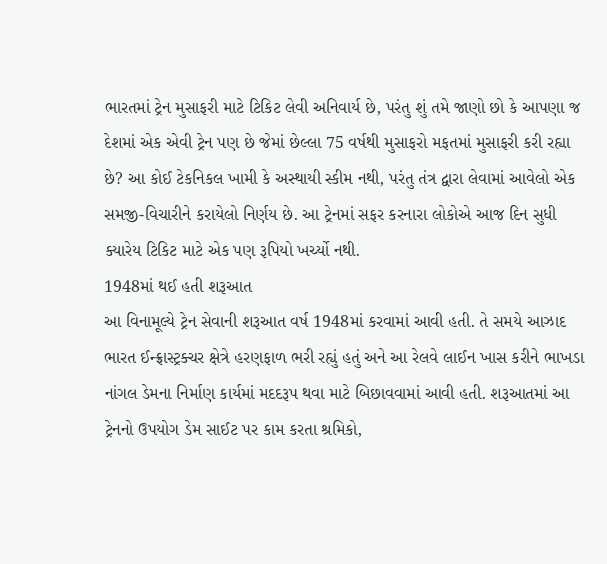ભારતમાં ટ્રેન મુસાફરી માટે ટિકિટ લેવી અનિવાર્ય છે, પરંતુ શું તમે જાણો છો કે આપણા જ દેશમાં એક એવી ટ્રેન પણ છે જેમાં છેલ્લા 75 વર્ષથી મુસાફરો મફતમાં મુસાફરી કરી રહ્યા છે? આ કોઈ ટેકનિકલ ખામી કે અસ્થાયી સ્કીમ નથી, પરંતુ તંત્ર દ્વારા લેવામાં આવેલો એક સમજી-વિચારીને કરાયેલો નિર્ણય છે. આ ટ્રેનમાં સફર કરનારા લોકોએ આજ દિન સુધી ક્યારેય ટિકિટ માટે એક પણ રૂપિયો ખર્ચ્યો નથી.
1948માં થઈ હતી શરૂઆત
આ વિનામૂલ્યે ટ્રેન સેવાની શરૂઆત વર્ષ 1948માં કરવામાં આવી હતી. તે સમયે આઝાદ ભારત ઈન્ફ્રાસ્ટ્રક્ચર ક્ષેત્રે હરણફાળ ભરી રહ્યું હતું અને આ રેલવે લાઈન ખાસ કરીને ભાખડા નાંગલ ડેમના નિર્માણ કાર્યમાં મદદરૂપ થવા માટે બિછાવવામાં આવી હતી. શરૂઆતમાં આ ટ્રેનનો ઉપયોગ ડેમ સાઈટ પર કામ કરતા શ્રમિકો,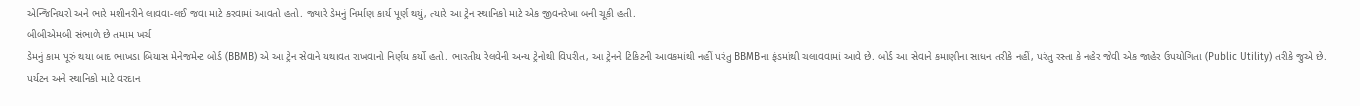એન્જિનિયરો અને ભારે મશીનરીને લાવવા-લઈ જવા માટે કરવામાં આવતો હતો. જ્યારે ડેમનું નિર્માણ કાર્ય પૂર્ણ થયું, ત્યારે આ ટ્રેન સ્થાનિકો માટે એક જીવનરેખા બની ચૂકી હતી.
બીબીએમબી સંભાળે છે તમામ ખર્ચ
ડેમનું કામ પૂરું થયા બાદ ભાખડા બિયાસ મેનેજમેન્ટ બોર્ડ (BBMB) એ આ ટ્રેન સેવાને યથાવત રાખવાનો નિર્ણય કર્યો હતો. ભારતીય રેલવેની અન્ય ટ્રેનોથી વિપરીત, આ ટ્રેનને ટિકિટની આવકમાંથી નહીં પરંતુ BBMBના ફંડમાંથી ચલાવવામાં આવે છે. બોર્ડ આ સેવાને કમાણીના સાધન તરીકે નહીં, પરંતુ રસ્તા કે નહેર જેવી એક જાહેર ઉપયોગિતા (Public Utility) તરીકે જુએ છે.
પર્યટન અને સ્થાનિકો માટે વરદાન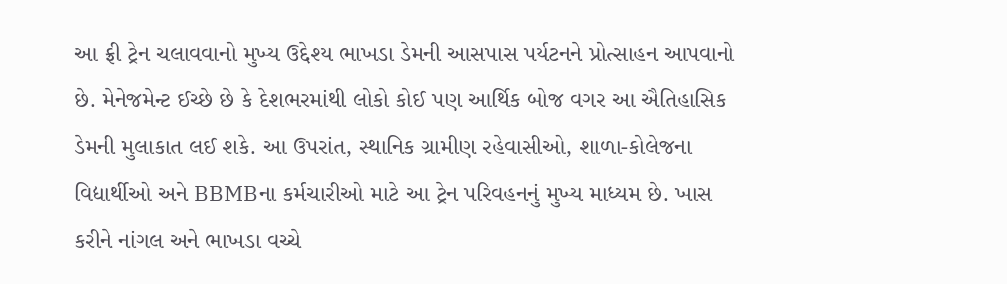આ ફ્રી ટ્રેન ચલાવવાનો મુખ્ય ઉદ્દેશ્ય ભાખડા ડેમની આસપાસ પર્યટનને પ્રોત્સાહન આપવાનો છે. મેનેજમેન્ટ ઈચ્છે છે કે દેશભરમાંથી લોકો કોઈ પણ આર્થિક બોજ વગર આ ઐતિહાસિક ડેમની મુલાકાત લઈ શકે. આ ઉપરાંત, સ્થાનિક ગ્રામીણ રહેવાસીઓ, શાળા-કોલેજના વિદ્યાર્થીઓ અને BBMBના કર્મચારીઓ માટે આ ટ્રેન પરિવહનનું મુખ્ય માધ્યમ છે. ખાસ કરીને નાંગલ અને ભાખડા વચ્ચે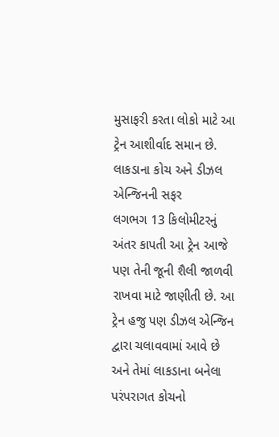મુસાફરી કરતા લોકો માટે આ ટ્રેન આશીર્વાદ સમાન છે.
લાકડાના કોચ અને ડીઝલ એન્જિનની સફર
લગભગ 13 કિલોમીટરનું અંતર કાપતી આ ટ્રેન આજે પણ તેની જૂની શૈલી જાળવી રાખવા માટે જાણીતી છે. આ ટ્રેન હજુ પણ ડીઝલ એન્જિન દ્વારા ચલાવવામાં આવે છે અને તેમાં લાકડાના બનેલા પરંપરાગત કોચનો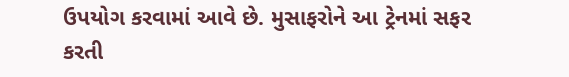ઉપયોગ કરવામાં આવે છે. મુસાફરોને આ ટ્રેનમાં સફર કરતી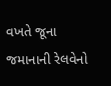વખતે જૂના જમાનાની રેલવેનો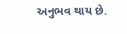અનુભવ થાય છે.